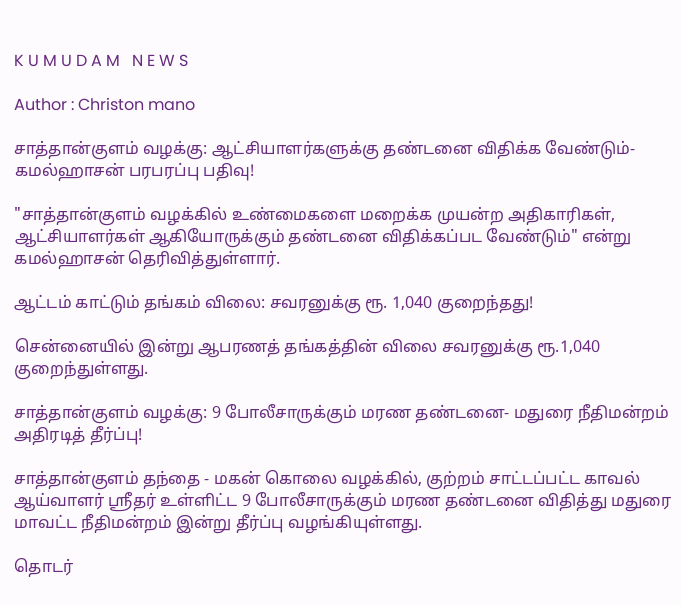K U M U D A M   N E W S

Author : Christon mano

சாத்தான்குளம் வழக்கு: ஆட்சியாளர்களுக்கு தண்டனை விதிக்க வேண்டும்- கமல்ஹாசன் பரபரப்பு பதிவு!

"சாத்தான்குளம் வழக்கில் உண்மைகளை மறைக்க முயன்ற அதிகாரிகள், ஆட்சியாளர்கள் ஆகியோருக்கும் தண்டனை விதிக்கப்பட வேண்டும்" என்று கமல்ஹாசன் தெரிவித்துள்ளார்.

ஆட்டம் காட்டும் தங்கம் விலை: சவரனுக்கு ரூ. 1,040 குறைந்தது!

சென்னையில் இன்று ஆபரணத் தங்கத்தின் விலை சவரனுக்கு ரூ.1,040 குறைந்துள்ளது.

சாத்தான்குளம் வழக்கு: 9 போலீசாருக்கும் மரண தண்டனை- மதுரை நீதிமன்றம் அதிரடித் தீர்ப்பு!

சாத்தான்குளம் தந்தை - மகன் கொலை வழக்கில், குற்றம் சாட்டப்பட்ட காவல் ஆய்வாளர் ஸ்ரீதர் உள்ளிட்ட 9 போலீசாருக்கும் மரண தண்டனை விதித்து மதுரை மாவட்ட நீதிமன்றம் இன்று தீர்ப்பு வழங்கியுள்ளது.

தொடர்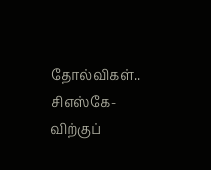தோல்விகள்.. சிஎஸ்கே-விற்குப்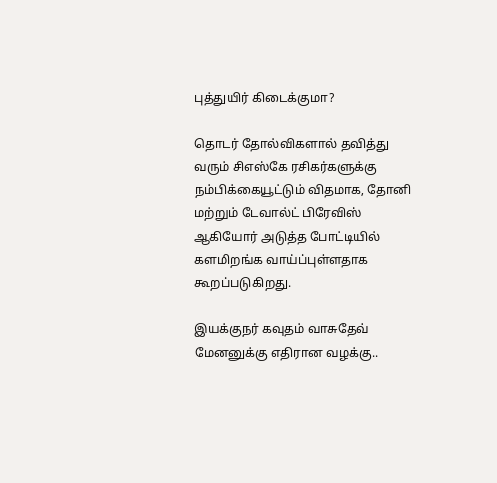புத்துயிர் கிடைக்குமா?

தொடர் தோல்விகளால் தவித்து வரும் சிஎஸ்கே ரசிகர்களுக்கு நம்பிக்கையூட்டும் விதமாக, தோனி மற்றும் டேவால்ட் பிரேவிஸ் ஆகியோர் அடுத்த போட்டியில் களமிறங்க வாய்ப்புள்ளதாக கூறப்படுகிறது.

இயக்குநர் கவுதம் வாசுதேவ் மேனனுக்கு எதிரான வழக்கு..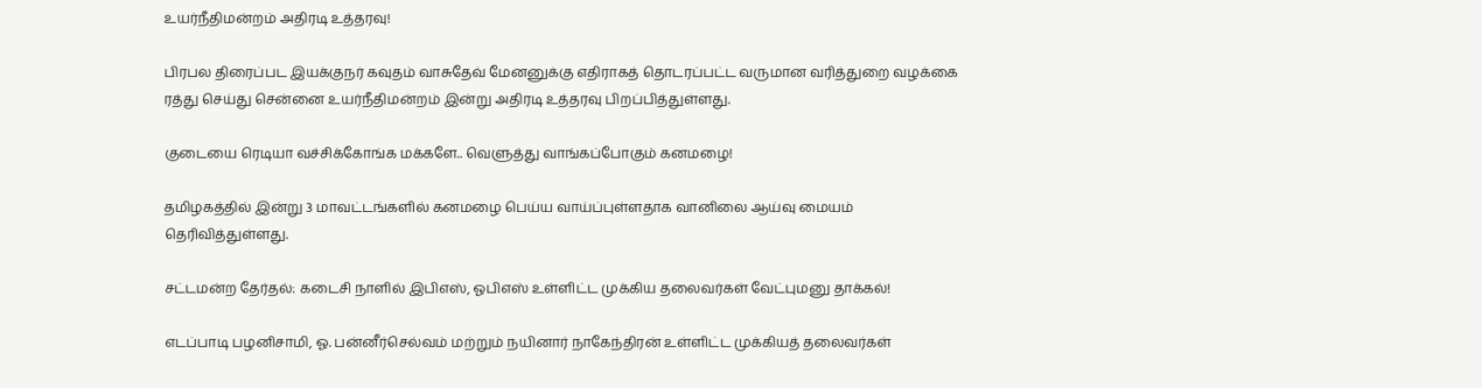உயர்நீதிமன்றம் அதிரடி உத்தரவு!

பிரபல திரைப்பட இயக்குநர் கவுதம் வாசுதேவ் மேனனுக்கு எதிராகத் தொடரப்பட்ட வருமான வரித்துறை வழக்கை ரத்து செய்து சென்னை உயர்நீதிமன்றம் இன்று அதிரடி உத்தரவு பிறப்பித்துள்ளது.

குடையை ரெடியா வச்சிக்கோங்க மக்களே.. வெளுத்து வாங்கப்போகும் கனமழை!

தமிழகத்தில் இன்று 3 மாவட்டங்களில் கனமழை பெய்ய வாய்ப்புள்ளதாக வானிலை ஆய்வு மையம் தெரிவித்துள்ளது.

சட்டமன்ற தேர்தல்: கடைசி நாளில் இபிஎஸ், ஓபிஎஸ் உள்ளிட்ட முக்கிய தலைவர்கள் வேட்புமனு தாக்கல்!

எடப்பாடி பழனிசாமி, ஓ. பன்னீர்செல்வம் மற்றும் நயினார் நாகேந்திரன் உள்ளிட்ட முக்கியத் தலைவர்கள்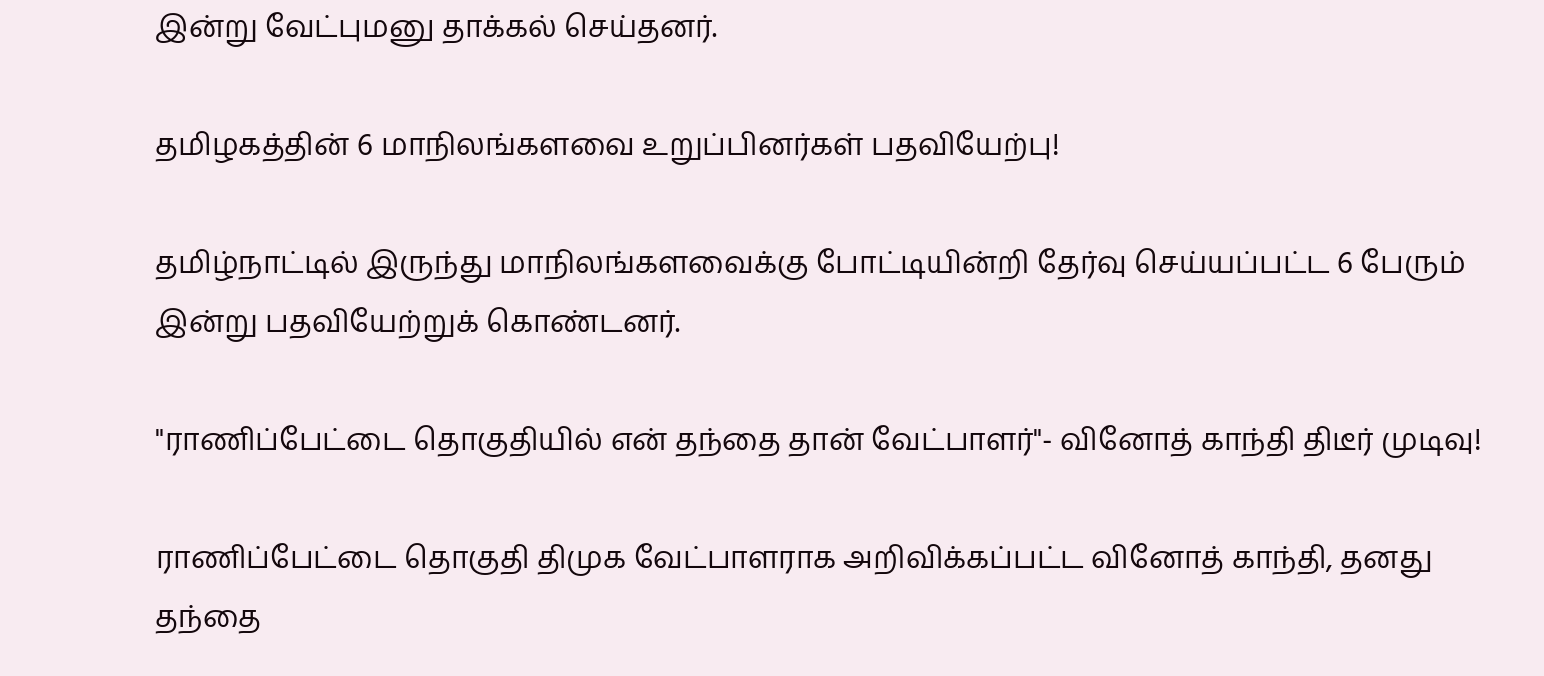இன்று வேட்புமனு தாக்கல் செய்தனர்.

தமிழகத்தின் 6 மாநிலங்களவை உறுப்பினர்கள் பதவியேற்பு!

தமிழ்நாட்டில் இருந்து மாநிலங்களவைக்கு போட்டியின்றி தேர்வு செய்யப்பட்ட 6 பேரும் இன்று பதவியேற்றுக் கொண்டனர்.

"ராணிப்பேட்டை தொகுதியில் என் தந்தை தான் வேட்பாளர்"- வினோத் காந்தி திடீர் முடிவு!

ராணிப்பேட்டை தொகுதி திமுக வேட்பாளராக அறிவிக்கப்பட்ட வினோத் காந்தி, தனது தந்தை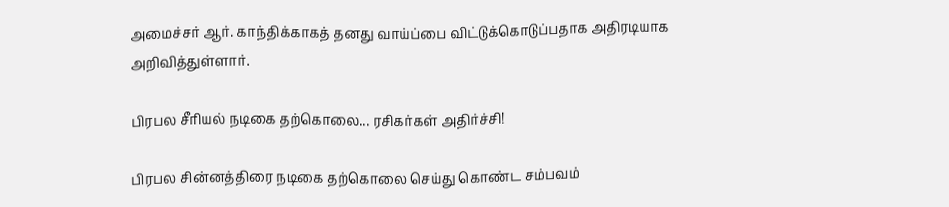அமைச்சர் ஆர். காந்திக்காகத் தனது வாய்ப்பை விட்டுக்கொடுப்பதாக அதிரடியாக அறிவித்துள்ளார்.

பிரபல சீரியல் நடிகை தற்கொலை... ரசிகர்கள் அதிர்ச்சி!

பிரபல சின்னத்திரை நடிகை தற்கொலை செய்து கொண்ட சம்பவம்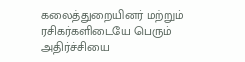கலைத்துறையினர் மற்றும் ரசிகர்களிடையே பெரும் அதிர்ச்சியை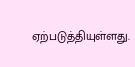ஏற்படுத்தியுள்ளது.